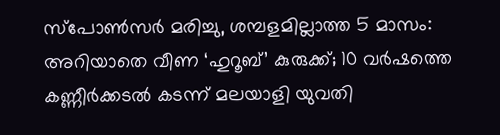സ്പോൺസർ മരിച്ചു, ശമ്പളമില്ലാത്ത 5 മാസം: അറിയാതെ വീണ ‘ഹുറൂബ്’ കുരുക്ക്; 10 വർഷത്തെ കണ്ണീർക്കടൽ കടന്ന് മലയാളി യുവതി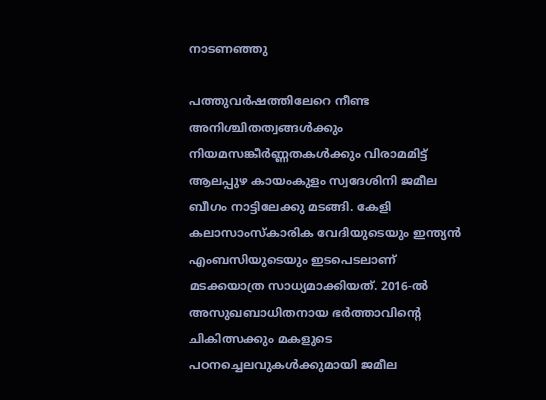നാടണഞ്ഞു

പത്തുവർഷത്തിലേറെ നീണ്ട അനിശ്ചിതത്വങ്ങൾക്കും നിയമസങ്കീർണ്ണതകൾക്കും വിരാമമിട്ട് ആലപ്പുഴ കായംകുളം സ്വദേശിനി ജമീല ബീഗം നാട്ടിലേക്കു മടങ്ങി. കേളി കലാസാംസ്കാരിക വേദിയുടെയും ഇന്ത്യൻ എംബസിയുടെയും ഇടപെടലാണ് മടക്കയാത്ര സാധ്യമാക്കിയത്. 2016-ൽ അസുഖബാധിതനായ ഭർത്താവിന്റെ ചികിത്സക്കും മകളുടെ പഠനച്ചെലവുകൾക്കുമായി ജമീല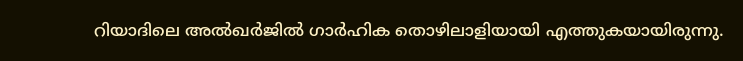റിയാദിലെ അൽഖർജിൽ ഗാർഹിക തൊഴിലാളിയായി എത്തുകയായിരുന്നു.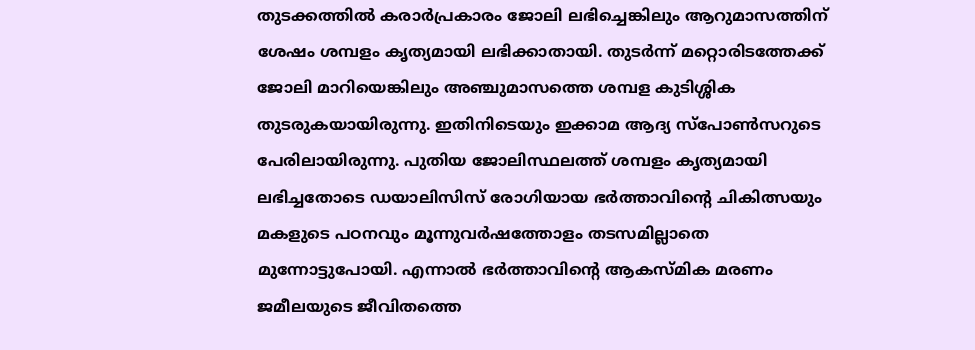തുടക്കത്തിൽ കരാർപ്രകാരം ജോലി ലഭിച്ചെങ്കിലും ആറുമാസത്തിന് ശേഷം ശമ്പളം കൃത്യമായി ലഭിക്കാതായി. തുടർന്ന് മറ്റൊരിടത്തേക്ക് ജോലി മാറിയെങ്കിലും അഞ്ചുമാസത്തെ ശമ്പള കുടിശ്ശിക തുടരുകയായിരുന്നു. ഇതിനിടെയും ഇക്കാമ ആദ്യ സ്പോൺസറുടെ പേരിലായിരുന്നു. പുതിയ ജോലിസ്ഥലത്ത് ശമ്പളം കൃത്യമായി ലഭിച്ചതോടെ ഡയാലിസിസ് രോഗിയായ ഭർത്താവിന്റെ ചികിത്സയും മകളുടെ പഠനവും മൂന്നുവർഷത്തോളം തടസമില്ലാതെ മുന്നോട്ടുപോയി. എന്നാൽ ഭർത്താവിന്റെ ആകസ്മിക മരണം ജമീലയുടെ ജീവിതത്തെ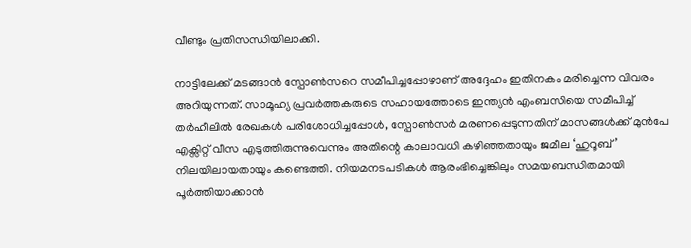വീണ്ടും പ്രതിസന്ധിയിലാക്കി.

നാട്ടിലേക്ക് മടങ്ങാൻ സ്പോൺസറെ സമീപിച്ചപ്പോഴാണ് അദ്ദേഹം ഇതിനകം മരിച്ചെന്ന വിവരം അറിയുന്നത്. സാമൂഹ്യ പ്രവർത്തകരുടെ സഹായത്തോടെ ഇന്ത്യൻ എംബസിയെ സമീപിച്ച് തർഹീലിൽ രേഖകൾ പരിശോധിച്ചപ്പോൾ, സ്പോൺസർ മരണപ്പെടുന്നതിന് മാസങ്ങൾക്ക് മുൻപേ എക്സിറ്റ് വീസ എടുത്തിരുന്നുവെന്നും അതിന്റെ കാലാവധി കഴിഞ്ഞതായും ജമീല ‘ഹുറൂബ്’ നിലയിലായതായും കണ്ടെത്തി. നിയമനടപടികൾ ആരംഭിച്ചെങ്കിലും സമയബന്ധിതമായി പൂർത്തിയാക്കാൻ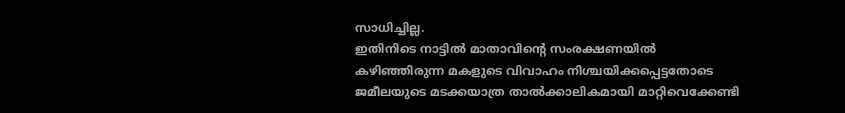സാധിച്ചില്ല.
ഇതിനിടെ നാട്ടിൽ മാതാവിന്റെ സംരക്ഷണയിൽ കഴിഞ്ഞിരുന്ന മകളുടെ വിവാഹം നിശ്ചയിക്കപ്പെട്ടതോടെ ജമീലയുടെ മടക്കയാത്ര താൽക്കാലികമായി മാറ്റിവെക്കേണ്ടി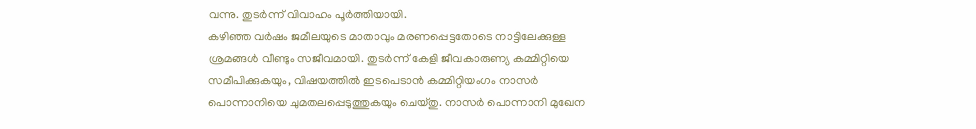വന്നു. തുടർന്ന് വിവാഹം പൂർത്തിയായി.
കഴിഞ്ഞ വർഷം ജമീലയുടെ മാതാവും മരണപ്പെട്ടതോടെ നാട്ടിലേക്കുള്ള ശ്രമങ്ങൾ വീണ്ടും സജീവമായി. തുടർന്ന് കേളി ജീവകാരുണ്യ കമ്മിറ്റിയെ സമീപിക്കുകയും, വിഷയത്തിൽ ഇടപെടാൻ കമ്മിറ്റിയംഗം നാസർ പൊന്നാനിയെ ചുമതലപ്പെടുത്തുകയും ചെയ്തു. നാസർ പൊന്നാനി മുഖേന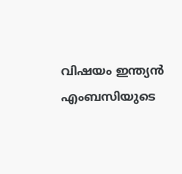വിഷയം ഇന്ത്യൻ എംബസിയുടെ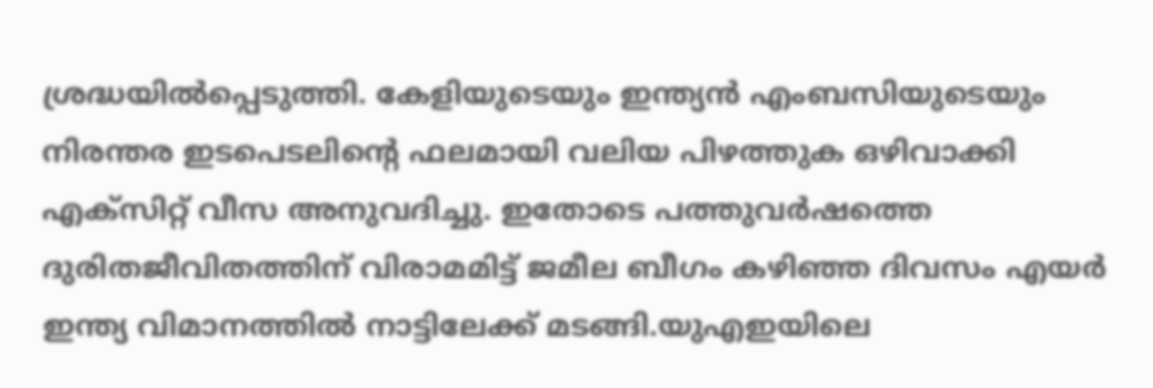ശ്രദ്ധയിൽപ്പെടുത്തി. കേളിയുടെയും ഇന്ത്യൻ എംബസിയുടെയും നിരന്തര ഇടപെടലിന്റെ ഫലമായി വലിയ പിഴത്തുക ഒഴിവാക്കി എക്സിറ്റ് വീസ അനുവദിച്ചു. ഇതോടെ പത്തുവർഷത്തെ ദുരിതജീവിതത്തിന് വിരാമമിട്ട് ജമീല ബീഗം കഴിഞ്ഞ ദിവസം എയർ ഇന്ത്യ വിമാനത്തിൽ നാട്ടിലേക്ക് മടങ്ങി.യുഎഇയിലെ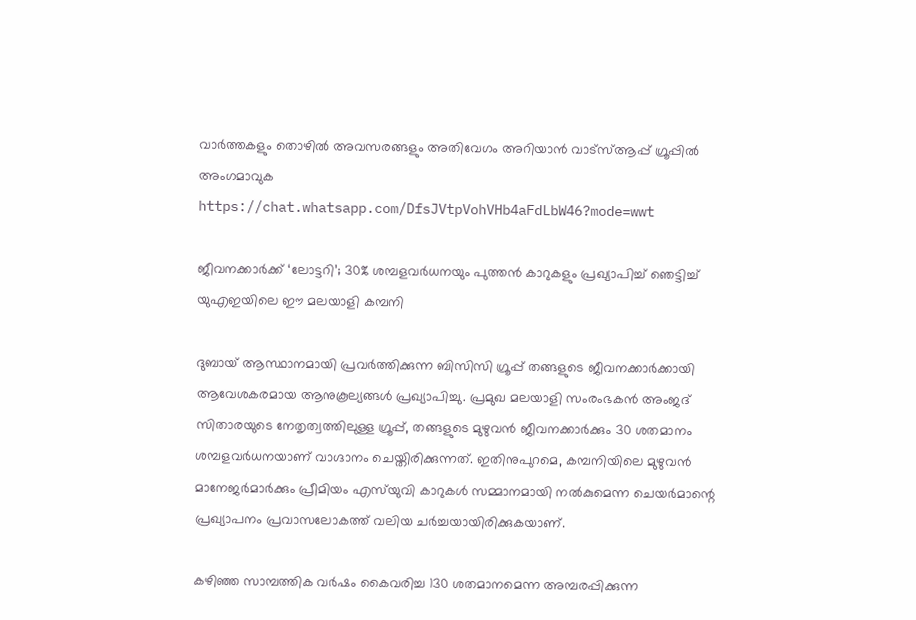വാർത്തകളും തൊഴിൽ അവസരങ്ങളും അതിവേഗം അറിയാൻ വാട്സ്ആപ്പ് ഗ്രൂപ്പിൽ അംഗമാവുക https://chat.whatsapp.com/DfsJVtpVohVHb4aFdLbW46?mode=wwt

ജീവനക്കാർക്ക് ‘ലോട്ടറി’; 30% ശമ്പളവർധനയും പുത്തൻ കാറുകളും പ്രഖ്യാപിച്ച് ഞെട്ടിച്ച് യുഎഇയിലെ ഈ മലയാളി കമ്പനി

ദുബായ് ആസ്ഥാനമായി പ്രവർത്തിക്കുന്ന ബിസിസി ഗ്രൂപ്പ് തങ്ങളുടെ ജീവനക്കാർക്കായി ആവേശകരമായ ആനുകൂല്യങ്ങൾ പ്രഖ്യാപിച്ചു. പ്രമുഖ മലയാളി സംരംഭകൻ അംജദ് സിതാരയുടെ നേതൃത്വത്തിലുള്ള ഗ്രൂപ്പ്, തങ്ങളുടെ മുഴുവൻ ജീവനക്കാർക്കും 30 ശതമാനം ശമ്പളവർധനയാണ് വാഗ്ദാനം ചെയ്തിരിക്കുന്നത്. ഇതിനുപുറമെ, കമ്പനിയിലെ മുഴുവൻ മാനേജർമാർക്കും പ്രീമിയം എസ്‌യുവി കാറുകൾ സമ്മാനമായി നൽകുമെന്ന ചെയർമാന്റെ പ്രഖ്യാപനം പ്രവാസലോകത്ത് വലിയ ചർച്ചയായിരിക്കുകയാണ്.

കഴിഞ്ഞ സാമ്പത്തിക വർഷം കൈവരിച്ച 130 ശതമാനമെന്ന അമ്പരപ്പിക്കുന്ന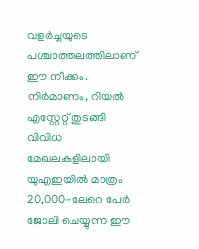വളർച്ചയുടെ പശ്ചാത്തലത്തിലാണ് ഈ നീക്കം. നിർമാണം, റിയൽ എസ്റ്റേറ്റ് തുടങ്ങി വിവിധ മേഖലകളിലായി യുഎഇയിൽ മാത്രം 20,000-ലേറെ പേർ ജോലി ചെയ്യുന്ന ഈ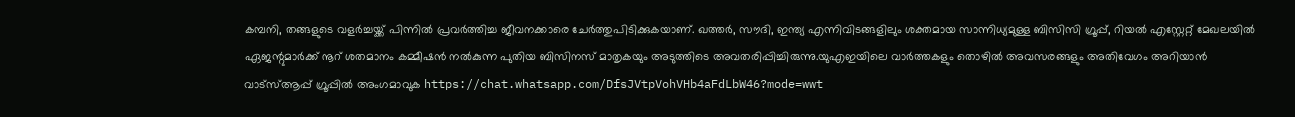കമ്പനി, തങ്ങളുടെ വളർച്ചയ്ക്ക് പിന്നിൽ പ്രവർത്തിച്ച ജീവനക്കാരെ ചേർത്തുപിടിക്കുകയാണ്. ഖത്തർ, സൗദി, ഇന്ത്യ എന്നിവിടങ്ങളിലും ശക്തമായ സാന്നിധ്യമുള്ള ബിസിസി ഗ്രൂപ്പ്, റിയൽ എസ്റ്റേറ്റ് മേഖലയിൽ ഏജന്റുമാർക്ക് നൂറ് ശതമാനം കമ്മീഷൻ നൽകുന്ന പുതിയ ബിസിനസ് മാതൃകയും അടുത്തിടെ അവതരിപ്പിച്ചിരുന്നു.യുഎഇയിലെ വാർത്തകളും തൊഴിൽ അവസരങ്ങളും അതിവേഗം അറിയാൻ വാട്സ്ആപ്പ് ഗ്രൂപ്പിൽ അംഗമാവുക https://chat.whatsapp.com/DfsJVtpVohVHb4aFdLbW46?mode=wwt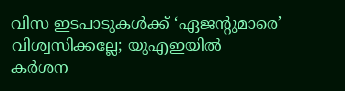വിസ ഇടപാടുകൾക്ക് ‘ഏജന്റുമാരെ’ വിശ്വസിക്കല്ലേ; യുഎഇയിൽ കർശന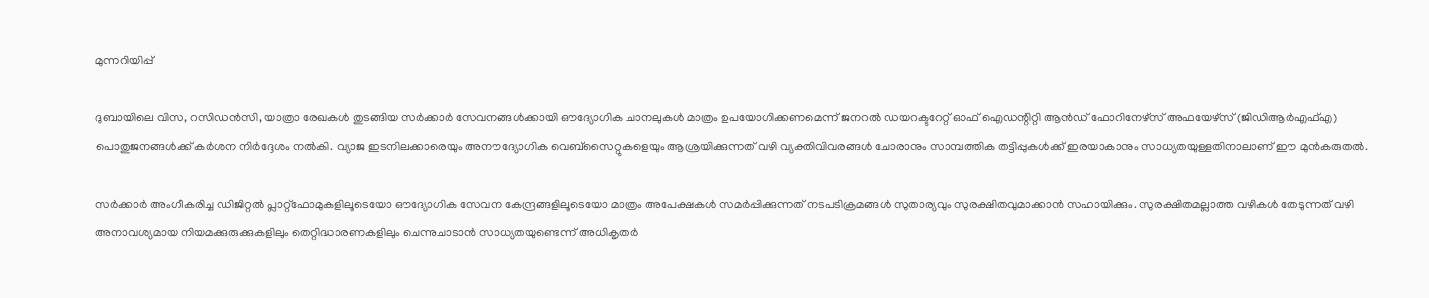മുന്നറിയിപ്പ്

ദുബായിലെ വിസ, റസിഡൻസി, യാത്രാ രേഖകൾ തുടങ്ങിയ സർക്കാർ സേവനങ്ങൾക്കായി ഔദ്യോഗിക ചാനലുകൾ മാത്രം ഉപയോഗിക്കണമെന്ന് ജനറൽ ഡയറക്ടറേറ്റ് ഓഫ് ഐഡന്റിറ്റി ആൻഡ് ഫോറിനേഴ്സ് അഫയേഴ്സ് (ജിഡിആർഎഫ്എ) പൊതുജനങ്ങൾക്ക് കർശന നിർദ്ദേശം നൽകി. വ്യാജ ഇടനിലക്കാരെയും അനൗദ്യോഗിക വെബ്സൈറ്റുകളെയും ആശ്രയിക്കുന്നത് വഴി വ്യക്തിവിവരങ്ങൾ ചോരാനും സാമ്പത്തിക തട്ടിപ്പുകൾക്ക് ഇരയാകാനും സാധ്യതയുള്ളതിനാലാണ് ഈ മുൻകരുതൽ.

സർക്കാർ അംഗീകരിച്ച ഡിജിറ്റൽ പ്ലാറ്റ്‌ഫോമുകളിലൂടെയോ ഔദ്യോഗിക സേവന കേന്ദ്രങ്ങളിലൂടെയോ മാത്രം അപേക്ഷകൾ സമർപ്പിക്കുന്നത് നടപടിക്രമങ്ങൾ സുതാര്യവും സുരക്ഷിതവുമാക്കാൻ സഹായിക്കും. സുരക്ഷിതമല്ലാത്ത വഴികൾ തേടുന്നത് വഴി അനാവശ്യമായ നിയമക്കുരുക്കുകളിലും തെറ്റിദ്ധാരണകളിലും ചെന്നുചാടാൻ സാധ്യതയുണ്ടെന്ന് അധികൃതർ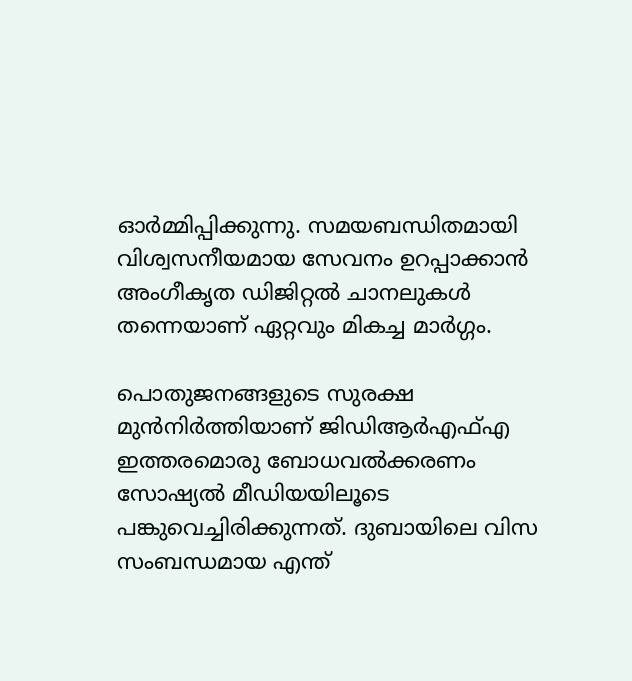ഓർമ്മിപ്പിക്കുന്നു. സമയബന്ധിതമായി വിശ്വസനീയമായ സേവനം ഉറപ്പാക്കാൻ അംഗീകൃത ഡിജിറ്റൽ ചാനലുകൾ തന്നെയാണ് ഏറ്റവും മികച്ച മാർഗ്ഗം.

പൊതുജനങ്ങളുടെ സുരക്ഷ മുൻനിർത്തിയാണ് ജിഡിആർഎഫ്എ ഇത്തരമൊരു ബോധവൽക്കരണം സോഷ്യൽ മീഡിയയിലൂടെ പങ്കുവെച്ചിരിക്കുന്നത്. ദുബായിലെ വിസ സംബന്ധമായ എന്ത്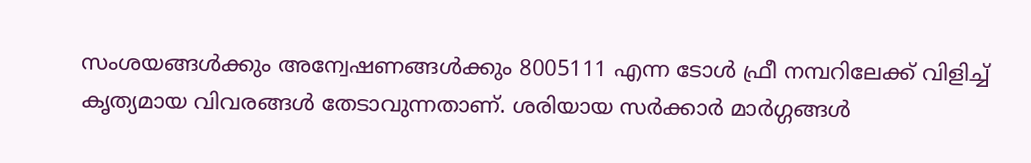സംശയങ്ങൾക്കും അന്വേഷണങ്ങൾക്കും 8005111 എന്ന ടോൾ ഫ്രീ നമ്പറിലേക്ക് വിളിച്ച് കൃത്യമായ വിവരങ്ങൾ തേടാവുന്നതാണ്. ശരിയായ സർക്കാർ മാർഗ്ഗങ്ങൾ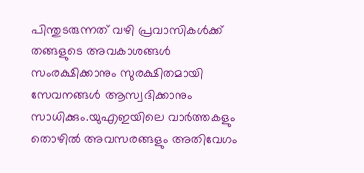പിന്തുടരുന്നത് വഴി പ്രവാസികൾക്ക് തങ്ങളുടെ അവകാശങ്ങൾ സംരക്ഷിക്കാനും സുരക്ഷിതമായി സേവനങ്ങൾ ആസ്വദിക്കാനും സാധിക്കും.യുഎഇയിലെ വാർത്തകളും തൊഴിൽ അവസരങ്ങളും അതിവേഗം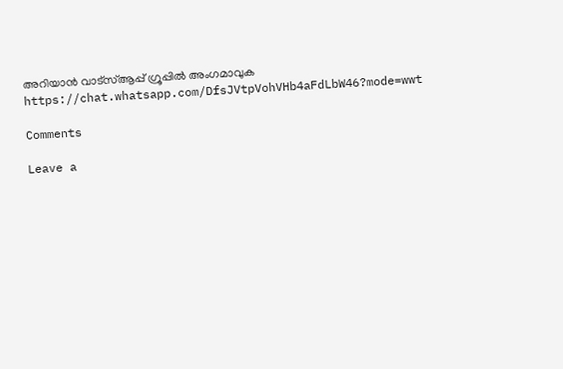അറിയാൻ വാട്സ്ആപ്പ് ഗ്രൂപ്പിൽ അംഗമാവുക https://chat.whatsapp.com/DfsJVtpVohVHb4aFdLbW46?mode=wwt

Comments

Leave a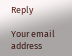Reply

Your email address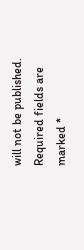will not be published. Required fields are marked *